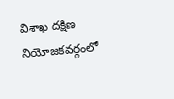విశాఖ దక్షిణ నియోజకవర్గంలో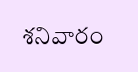శనివారం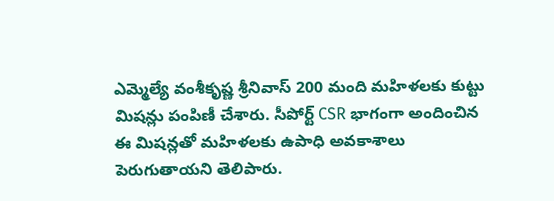ఎమ్మెల్యే వంశీకృష్ణ శ్రీనివాస్ 200 మంది మహిళలకు కుట్టు మిషన్లు పంపిణీ చేశారు. సీపోర్ట్ CSR భాగంగా అందించిన ఈ మిషన్లతో మహిళలకు ఉపాధి అవకాశాలు పెరుగుతాయని తెలిపారు.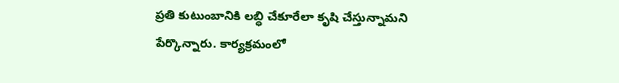ప్రతి కుటుంబానికి లబ్ధి చేకూరేలా కృషి చేస్తున్నామని పేర్కొన్నారు. కార్యక్రమంలో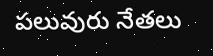పలువురు నేతలు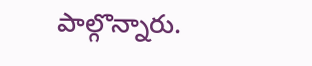పాల్గొన్నారు.